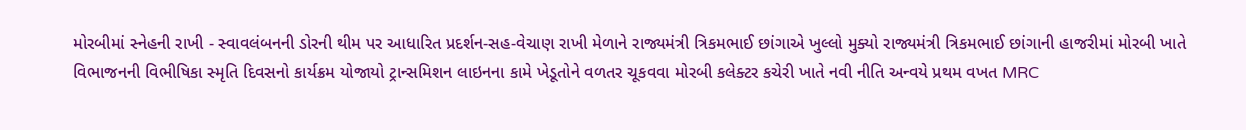મોરબીમાં સ્નેહની રાખી - સ્વાવલંબનની ડોરની થીમ પર આધારિત પ્રદર્શન-સહ-વેચાણ રાખી મેળાને રાજ્યમંત્રી ત્રિકમભાઈ છાંગાએ ખુલ્લો મુક્યો રાજ્યમંત્રી ત્રિકમભાઈ છાંગાની હાજરીમાં મોરબી ખાતે વિભાજનની વિભીષિકા સ્મૃતિ દિવસનો કાર્યક્રમ યોજાયો ટ્રાન્સમિશન લાઇનના કામે ખેડૂતોને વળતર ચૂકવવા મોરબી કલેક્ટર કચેરી ખાતે નવી નીતિ અન્વયે પ્રથમ વખત MRC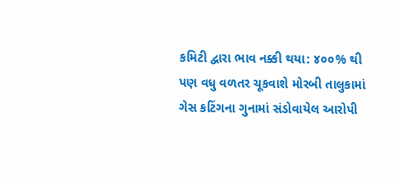કમિટી દ્વારા ભાવ નક્કી થયા: ૪૦૦% થી પણ વધુ વળતર ચૂકવાશે મોરબી તાલુકામાં ગેસ કટિંગના ગુનામાં સંડોવાયેલ આરોપી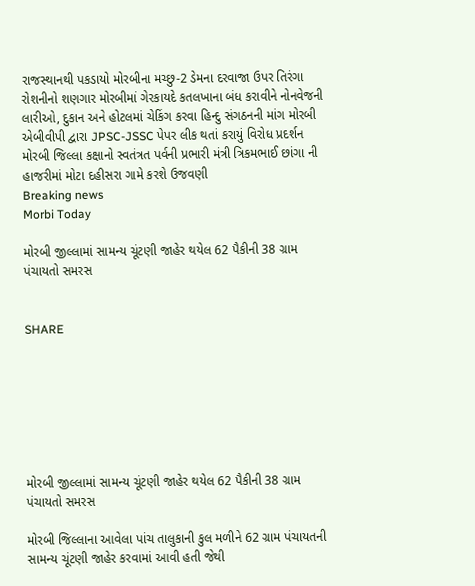રાજસ્થાનથી પકડાયો મોરબીના મચ્છુ-2 ડેમના દરવાજા ઉપર તિરંગા રોશનીનો શણગાર મોરબીમાં ગેરકાયદે કતલખાના બંધ કરાવીને નોનવેજની લારીઓ, દુકાન અને હોટલમાં ચેકિંગ કરવા હિન્દુ સંગઠનની માંગ મોરબી એબીવીપી દ્વારા JPSC-JSSC પેપર લીક થતાં કરાયું વિરોધ પ્રદર્શન મોરબી જિલ્લા કક્ષાનો સ્વતંત્રત પર્વની પ્રભારી મંત્રી ત્રિકમભાઈ છાંગા ની હાજરીમાં મોટા દહીસરા ગામે કરશે ઉજવણી
Breaking news
Morbi Today

મોરબી જીલ્લામાં સામન્ય ચૂંટણી જાહેર થયેલ 62 પૈકીની 38 ગ્રામ પંચાયતો સમરસ


SHARE







મોરબી જીલ્લામાં સામન્ય ચૂંટણી જાહેર થયેલ 62 પૈકીની 38 ગ્રામ પંચાયતો સમરસ

મોરબી જિલ્લાના આવેલા પાંચ તાલુકાની કુલ મળીને 62 ગ્રામ પંચાયતની સામન્ય ચૂંટણી જાહેર કરવામાં આવી હતી જેથી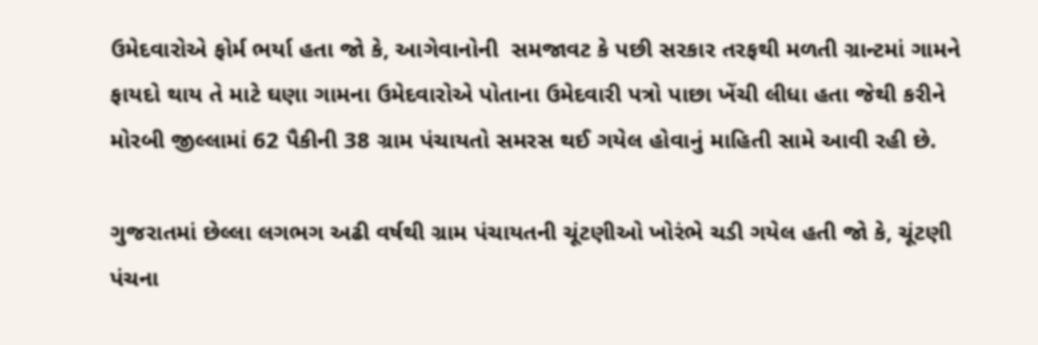ઉમેદવારોએ ફોર્મ ભર્યા હતા જો કે, આગેવાનોની  સમજાવટ કે પછી સરકાર તરફથી મળતી ગ્રાન્ટમાં ગામને ફાયદો થાય તે માટે ઘણા ગામના ઉમેદવારોએ પોતાના ઉમેદવારી પત્રો પાછા ખેંચી લીધા હતા જેથી કરીને મોરબી જીલ્લામાં 62 પૈકીની 38 ગ્રામ પંચાયતો સમરસ થઈ ગયેલ હોવાનું માહિતી સામે આવી રહી છે.

ગુજરાતમાં છેલ્લા લગભગ અઢી વર્ષથી ગ્રામ પંચાયતની ચૂંટણીઓ ખોરંભે ચડી ગયેલ હતી જો કે, ચૂંટણી પંચના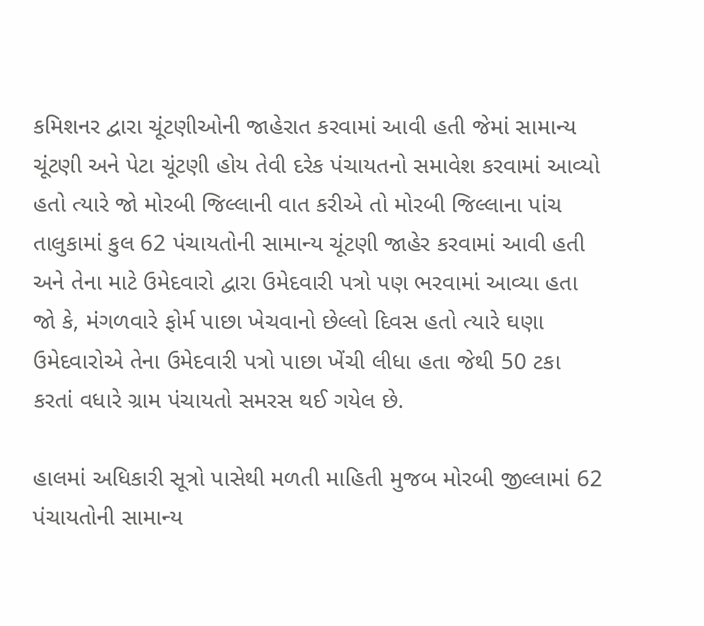કમિશનર દ્વારા ચૂંટણીઓની જાહેરાત કરવામાં આવી હતી જેમાં સામાન્ય ચૂંટણી અને પેટા ચૂંટણી હોય તેવી દરેક પંચાયતનો સમાવેશ કરવામાં આવ્યો હતો ત્યારે જો મોરબી જિલ્લાની વાત કરીએ તો મોરબી જિલ્લાના પાંચ તાલુકામાં કુલ 62 પંચાયતોની સામાન્ય ચૂંટણી જાહેર કરવામાં આવી હતી અને તેના માટે ઉમેદવારો દ્વારા ઉમેદવારી પત્રો પણ ભરવામાં આવ્યા હતા જો કે, મંગળવારે ફોર્મ પાછા ખેચવાનો છેલ્લો દિવસ હતો ત્યારે ઘણા ઉમેદવારોએ તેના ઉમેદવારી પત્રો પાછા ખેંચી લીધા હતા જેથી 50 ટકા કરતાં વધારે ગ્રામ પંચાયતો સમરસ થઈ ગયેલ છે.

હાલમાં અધિકારી સૂત્રો પાસેથી મળતી માહિતી મુજબ મોરબી જીલ્લામાં 62 પંચાયતોની સામાન્ય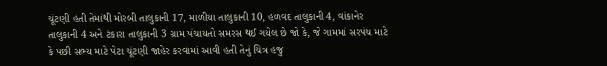ચૂંટણી હતી તેમાંથી મોરબી તાલુકાની 17, માળીયા તાલુકાની 10, હળવદ તાલુકાની 4, વાંકાનેર તાલુકાની 4 અને ટંકારા તાલુકાની 3 ગ્રામ પંચાયતો સમરસ થઈ ગયેલ છે જો કે, જે ગામમાં સરપંચ માટે કે પછી સભ્ય માટે પેટા ચૂંટણી જાહેર કરવામાં આવી હતી તેનું ચિત્ર હજુ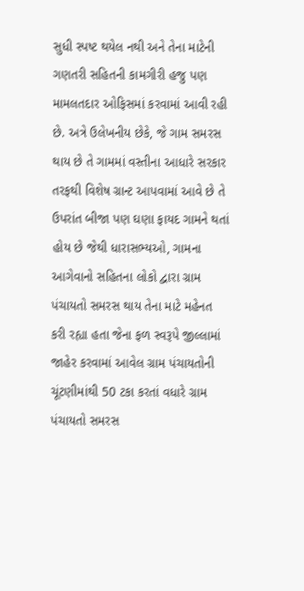સુધી સ્પષ્ટ થયેલ નથી અને તેના માટેની ગણતરી સહિતની કામગીરી હજુ પણ મામલતદાર ઓફિસમાં કરવામાં આવી રહી છે. અત્રે ઉલેખનીય છેકે, જે ગામ સમરસ થાય છે તે ગામમાં વસ્તીના આધારે સરકાર તરફથી વિશેષ ગ્રાન્ટ આપવામાં આવે છે તે ઉપરાંત બીજા પણ ઘણા ફાયદ ગામને થતાં હોય છે જેથી ધારાસભ્યઓ, ગામના આગેવાનો સહિતના લોકો દ્વારા ગ્રામ પંચાયતો સમરસ થાય તેના માટે મહેનત કરી રહ્યા હતા જેના ફળ સ્વરૂપે જીલ્લામાં જાહેર કરવામાં આવેલ ગ્રામ પંચાયતોની ચૂંટણીમાંથી 50 ટકા કરતાં વધારે ગ્રામ પંચાયતો સમરસ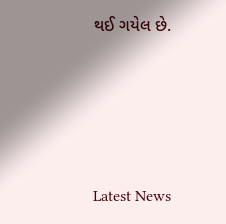થઈ ગયેલ છે.






Latest News